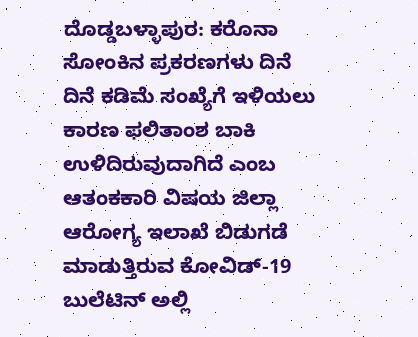ದೊಡ್ಡಬಳ್ಳಾಪುರ: ಕರೊನಾ ಸೋಂಕಿನ ಪ್ರಕರಣಗಳು ದಿನೆ ದಿನೆ ಕಡಿಮೆ ಸಂಖ್ಯೆಗೆ ಇಳಿಯಲು ಕಾರಣ ಫಲಿತಾಂಶ ಬಾಕಿ ಉಳಿದಿರುವುದಾಗಿದೆ ಎಂಬ ಆತಂಕಕಾರಿ ವಿಷಯ ಜಿಲ್ಲಾ ಆರೋಗ್ಯ ಇಲಾಖೆ ಬಿಡುಗಡೆ ಮಾಡುತ್ತಿರುವ ಕೋವಿಡ್-19 ಬುಲೆಟಿನ್ ಅಲ್ಲಿ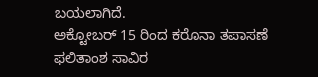ಬಯಲಾಗಿದೆ.
ಅಕ್ಟೋಬರ್ 15 ರಿಂದ ಕರೊನಾ ತಪಾಸಣೆ ಫಲಿತಾಂಶ ಸಾವಿರ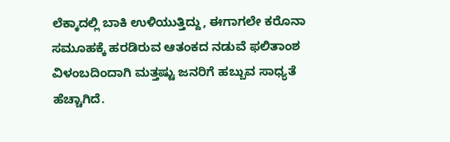ಲೆಕ್ಕಾದಲ್ಲಿ ಬಾಕಿ ಉಳಿಯುತ್ತಿದ್ದು, ಈಗಾಗಲೇ ಕರೊನಾ ಸಮೂಹಕ್ಕೆ ಹರಡಿರುವ ಆತಂಕದ ನಡುವೆ ಫಲಿತಾಂಶ ವಿಳಂಬದಿಂದಾಗಿ ಮತ್ತಷ್ಟು ಜನರಿಗೆ ಹಬ್ಬುವ ಸಾಧ್ಯತೆ ಹೆಚ್ಚಾಗಿದೆ.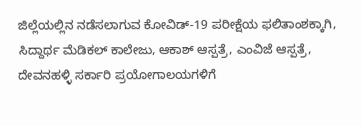ಜಿಲ್ಲೆಯಲ್ಲಿನ ನಡೆಸಲಾಗುವ ಕೋವಿಡ್-19 ಪರೀಕ್ಷೆಯ ಫಲಿತಾಂಶಕ್ಕಾಗಿ, ಸಿದ್ದಾರ್ಥ ಮೆಡಿಕಲ್ ಕಾಲೇಜು, ಆಕಾಶ್ ಆಸ್ಪತ್ರೆ, ಎಂವಿಜೆ ಆಸ್ಪತ್ರೆ, ದೇವನಹಳ್ಳಿ ಸರ್ಕಾರಿ ಪ್ರಯೋಗಾಲಯಗಳಿಗೆ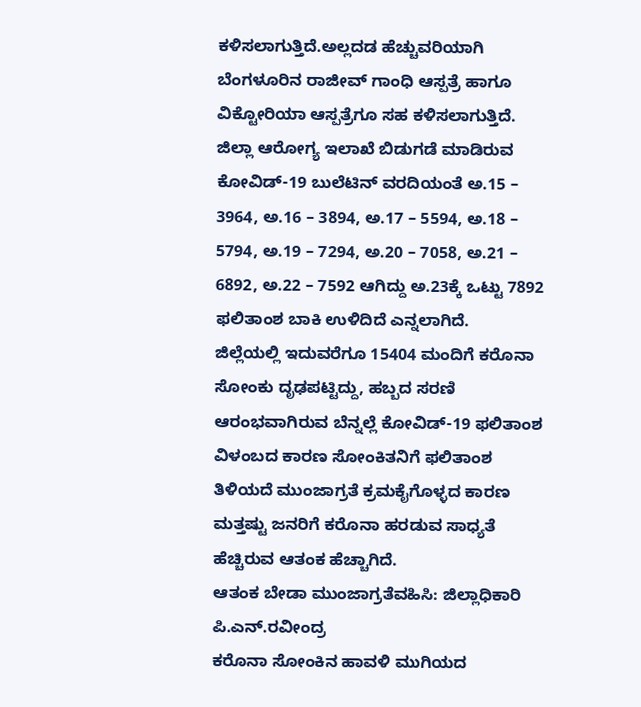ಕಳಿಸಲಾಗುತ್ತಿದೆ.ಅಲ್ಲದಡ ಹೆಚ್ಚುವರಿಯಾಗಿ ಬೆಂಗಳೂರಿನ ರಾಜೀವ್ ಗಾಂಧಿ ಆಸ್ಪತ್ರೆ ಹಾಗೂ ವಿಕ್ಟೋರಿಯಾ ಆಸ್ಪತ್ರೆಗೂ ಸಹ ಕಳಿಸಲಾಗುತ್ತಿದೆ.
ಜಿಲ್ಲಾ ಆರೋಗ್ಯ ಇಲಾಖೆ ಬಿಡುಗಡೆ ಮಾಡಿರುವ ಕೋವಿಡ್-19 ಬುಲೆಟಿನ್ ವರದಿಯಂತೆ ಅ.15 – 3964, ಅ.16 – 3894, ಅ.17 – 5594, ಅ.18 – 5794, ಅ.19 – 7294, ಅ.20 – 7058, ಅ.21 – 6892, ಅ.22 – 7592 ಆಗಿದ್ದು ಅ.23ಕ್ಕೆ ಒಟ್ಟು 7892 ಫಲಿತಾಂಶ ಬಾಕಿ ಉಳಿದಿದೆ ಎನ್ನಲಾಗಿದೆ.
ಜಿಲ್ಲೆಯಲ್ಲಿ ಇದುವರೆಗೂ 15404 ಮಂದಿಗೆ ಕರೊನಾ ಸೋಂಕು ದೃಢಪಟ್ಟಿದ್ದು, ಹಬ್ಬದ ಸರಣಿ ಆರಂಭವಾಗಿರುವ ಬೆನ್ನಲ್ಲೆ ಕೋವಿಡ್-19 ಫಲಿತಾಂಶ ವಿಳಂಬದ ಕಾರಣ ಸೋಂಕಿತನಿಗೆ ಫಲಿತಾಂಶ ತಿಳಿಯದೆ ಮುಂಜಾಗ್ರತೆ ಕ್ರಮಕೈಗೊಳ್ಳದ ಕಾರಣ ಮತ್ತಷ್ಟು ಜನರಿಗೆ ಕರೊನಾ ಹರಡುವ ಸಾಧ್ಯತೆ ಹೆಚ್ಚಿರುವ ಆತಂಕ ಹೆಚ್ಚಾಗಿದೆ.
ಆತಂಕ ಬೇಡಾ ಮುಂಜಾಗ್ರತೆವಹಿಸಿ: ಜಿಲ್ಲಾಧಿಕಾರಿ ಪಿ.ಎನ್.ರವೀಂದ್ರ
ಕರೊನಾ ಸೋಂಕಿನ ಹಾವಳಿ ಮುಗಿಯದ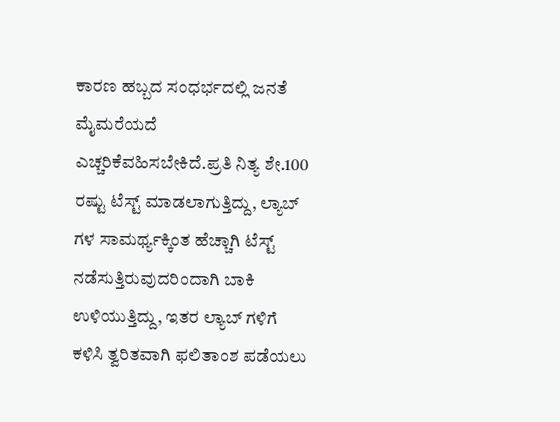ಕಾರಣ ಹಬ್ಬದ ಸಂಧರ್ಭದಲ್ಲಿ ಜನತೆ ಮೈಮರೆಯದೆ ಎಚ್ಚರಿಕೆವಹಿಸಬೇಕಿದೆ.ಪ್ರತಿ ನಿತ್ಯ ಶೇ.100 ರಷ್ಟು ಟೆಸ್ಟ್ ಮಾಡಲಾಗುತ್ತಿದ್ದು, ಲ್ಯಾಬ್ ಗಳ ಸಾಮರ್ಥ್ಯಕ್ಕಿಂತ ಹೆಚ್ಚಾಗಿ ಟೆಸ್ಟ್ ನಡೆಸುತ್ತಿರುವುದರಿಂದಾಗಿ ಬಾಕಿ ಉಳಿಯುತ್ತಿದ್ದು, ಇತರ ಲ್ಯಾಬ್ ಗಳಿಗೆ ಕಳಿಸಿ ತ್ವರಿತವಾಗಿ ಫಲಿತಾಂಶ ಪಡೆಯಲು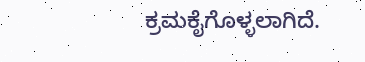ಕ್ರಮಕೈಗೊಳ್ಳಲಾಗಿದೆ.